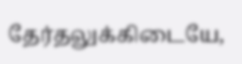தேர்தலுக்கிடையே,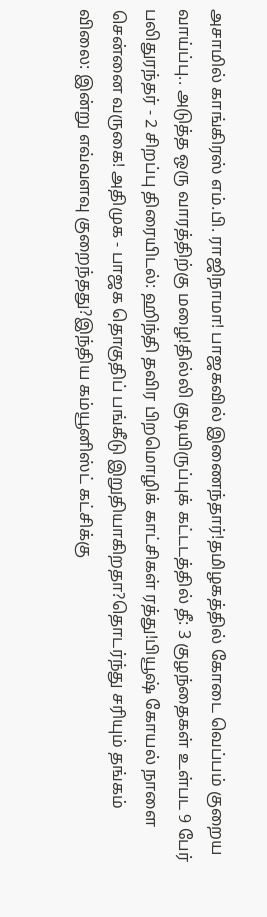அசாமில் காங்கிரஸ் எம்.பி. ராஜிநாமா! பாஜகவில் இணைந்தார்!தமிழகத்தில் கோடை வெப்பம் குறைய வாய்ப்பு.. அடுத்த ஒரு வாரத்திற்கு மழை!தில்லி குடியிருப்புக் கட்டடத்தில் தீ: 3 குழந்தைகள் உள்பட 9 பேர் பலிதுரந்தர் - 2 சிறப்பு திரையிடல்: ஹிந்தி தவிர பிறமொழிக் காட்சிகள் ரத்து!பியூஷ் கோயல் நாளை சென்னை வருகை! அதிமுக - பாஜக தொகுதிப் பங்கீடு இறுதியாகிறதா?தொடர்ந்து சரியும் தங்கம் விலை: இன்று எவ்வளவு குறைந்தது?இந்திய கம்யூனிஸ்ட் கட்சிக்கு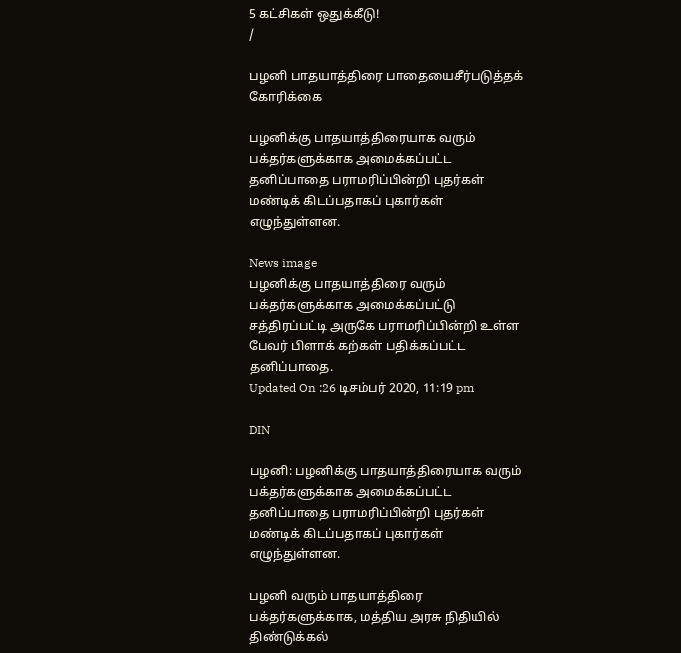5 கட்சிகள் ஒதுக்கீடு!
/

பழனி பாதயாத்திரை பாதையைசீர்படுத்தக் கோரிக்கை

பழனிக்கு பாதயாத்திரையாக வரும் பக்தர்களுக்காக அமைக்கப்பட்ட தனிப்பாதை பராமரிப்பின்றி புதர்கள் மண்டிக் கிடப்பதாகப் புகார்கள் எழுந்துள்ளன.

News image
பழனிக்கு பாதயாத்திரை வரும் பக்தர்களுக்காக அமைக்கப்பட்டு சத்திரப்பட்டி அருகே பராமரிப்பின்றி உள்ள பேவர் பிளாக் கற்கள் பதிக்கப்பட்ட தனிப்பாதை.
Updated On :26 டிசம்பர் 2020, 11:19 pm

DIN

பழனி: பழனிக்கு பாதயாத்திரையாக வரும் பக்தர்களுக்காக அமைக்கப்பட்ட தனிப்பாதை பராமரிப்பின்றி புதர்கள் மண்டிக் கிடப்பதாகப் புகார்கள் எழுந்துள்ளன.

பழனி வரும் பாதயாத்திரை பக்தர்களுக்காக, மத்திய அரசு நிதியில் திண்டுக்கல்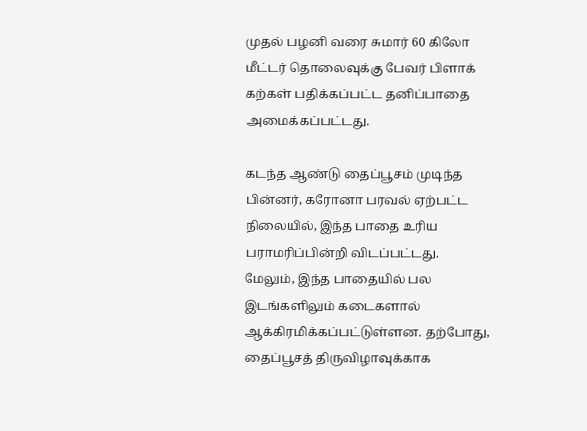முதல் பழனி வரை சுமார் 60 கிலோ மீட்டர் தொலைவுக்கு பேவர் பிளாக் கற்கள் பதிக்கப்பட்ட தனிப்பாதை அமைக்கப்பட்டது.

கடந்த ஆண்டு தைப்பூசம் முடிந்த பின்னர், கரோனா பரவல் ஏற்பட்ட நிலையில், இந்த பாதை உரிய பராமரிப்பின்றி விடப்பட்டது. மேலும், இந்த பாதையில் பல இடங்களிலும் கடைகளால் ஆக்கிரமிக்கப்பட்டுள்ளன. தற்போது, தைப்பூசத் திருவிழாவுக்காக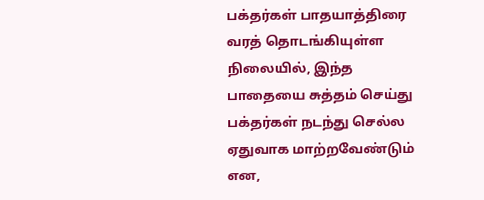பக்தர்கள் பாதயாத்திரை வரத் தொடங்கியுள்ள நிலையில், இந்த பாதையை சுத்தம் செய்து பக்தர்கள் நடந்து செல்ல ஏதுவாக மாற்றவேண்டும் என,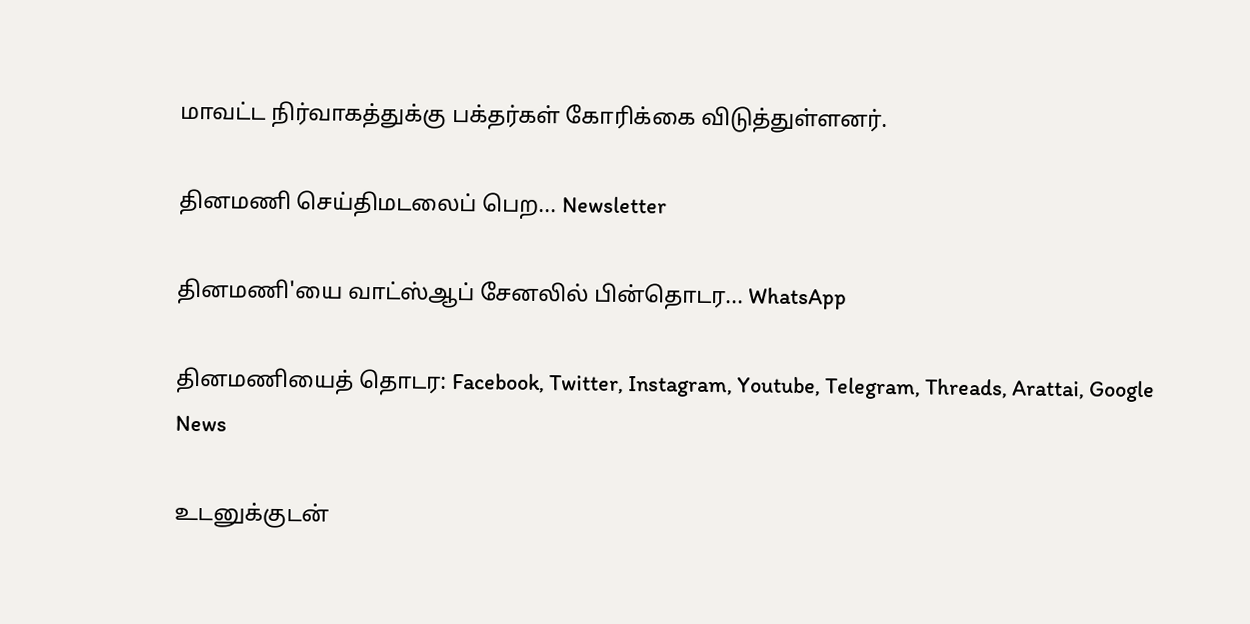மாவட்ட நிர்வாகத்துக்கு பக்தர்கள் கோரிக்கை விடுத்துள்ளனர்.

தினமணி செய்திமடலைப் பெற... Newsletter

தினமணி'யை வாட்ஸ்ஆப் சேனலில் பின்தொடர... WhatsApp

தினமணியைத் தொடர: Facebook, Twitter, Instagram, Youtube, Telegram, Threads, Arattai, Google News

உடனுக்குடன்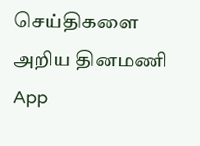செய்திகளை அறிய தினமணி App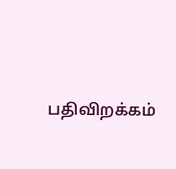பதிவிறக்கம்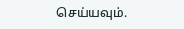செய்யவும்.